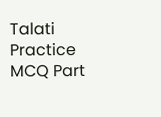Talati Practice MCQ Part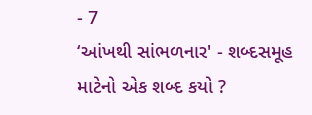- 7
‘આંખથી સાંભળનાર' - શબ્દસમૂહ માટેનો એક શબ્દ કયો ?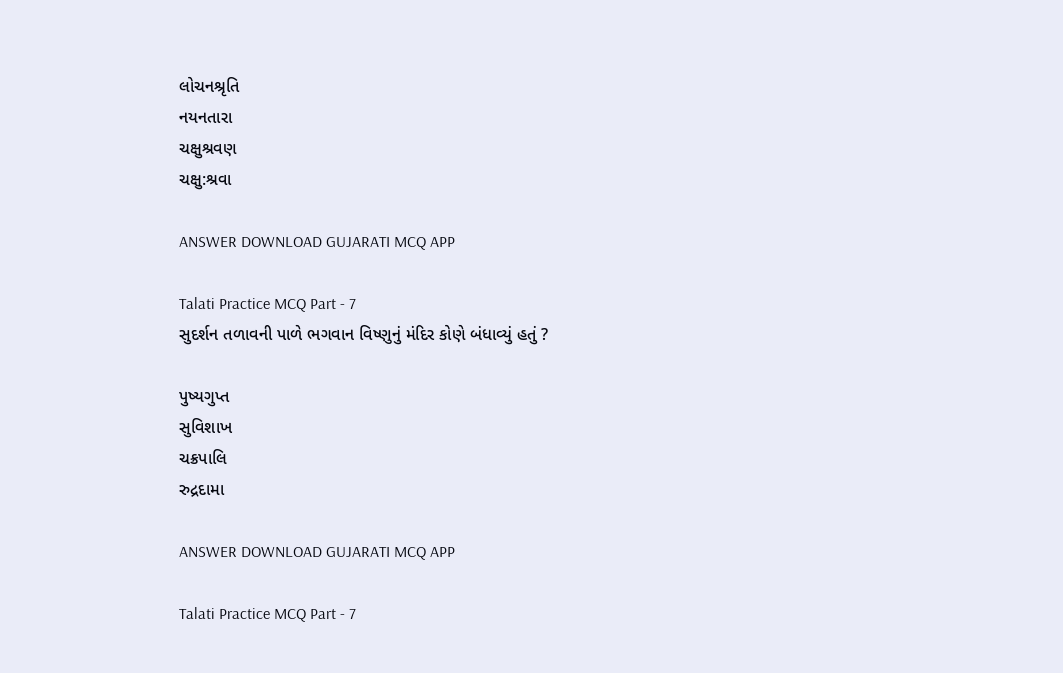લોચનશ્રૃતિ
નયનતારા
ચક્ષુશ્રવણ
ચક્ષુ:શ્રવા

ANSWER DOWNLOAD GUJARATI MCQ APP

Talati Practice MCQ Part - 7
સુદર્શન તળાવની પાળે ભગવાન વિષ્ણુનું મંદિર કોણે બંધાવ્યું હતું ?

પુષ્યગુપ્ત
સુવિશાખ
ચક્રપાલિ
રુદ્રદામા

ANSWER DOWNLOAD GUJARATI MCQ APP

Talati Practice MCQ Part - 7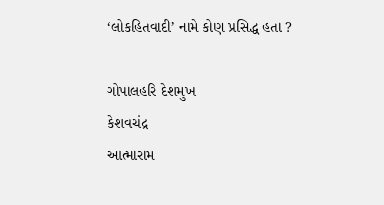‘લોકહિતવાદી’ નામે કોણ પ્રસિદ્ધ હતા ?

ગોપાલહરિ દેશમુખ
કેશવચંદ્ર
આત્મારામ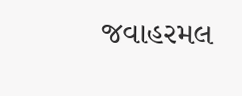જવાહરમલ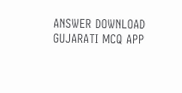ANSWER DOWNLOAD GUJARATI MCQ APP